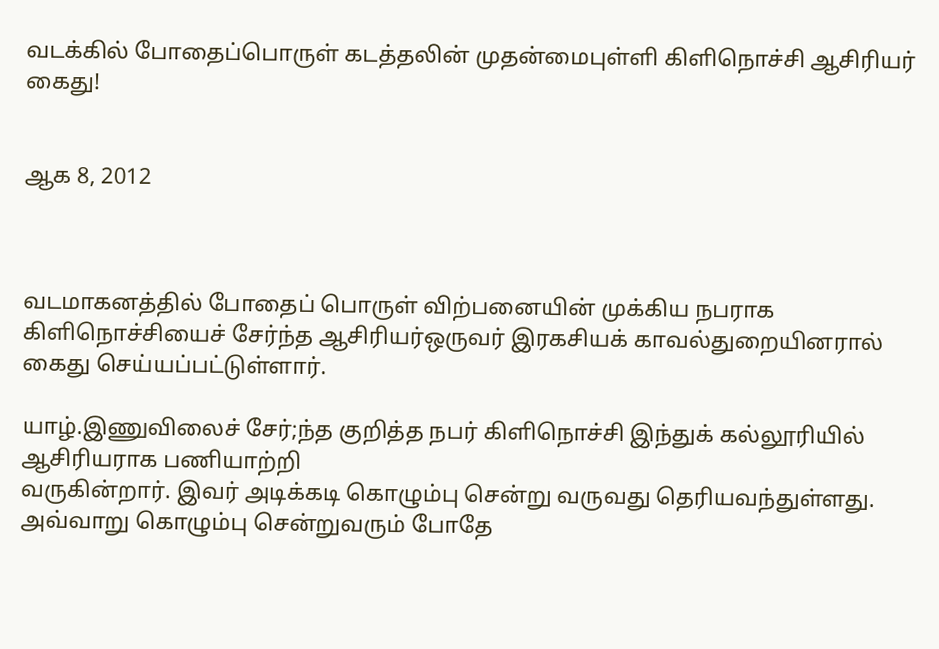வடக்கில் போதைப்பொருள் கடத்தலின் முதன்மைபுள்ளி கிளிநொச்சி ஆசிரியர் கைது!


ஆக 8, 2012



வடமாகனத்தில் போதைப் பொருள் விற்பனையின் முக்கிய நபராக கிளிநொச்சியைச் சேர்ந்த ஆசிரியர்ஒருவர் இரகசியக் காவல்துறையினரால் கைது செய்யப்பட்டுள்ளார்.

யாழ்.இணுவிலைச் சேர்;ந்த குறித்த நபர் கிளிநொச்சி இந்துக் கல்லூரியில் ஆசிரியராக பணியாற்றி
வருகின்றார். இவர் அடிக்கடி கொழும்பு சென்று வருவது தெரியவந்துள்ளது. அவ்வாறு கொழும்பு சென்றுவரும் போதே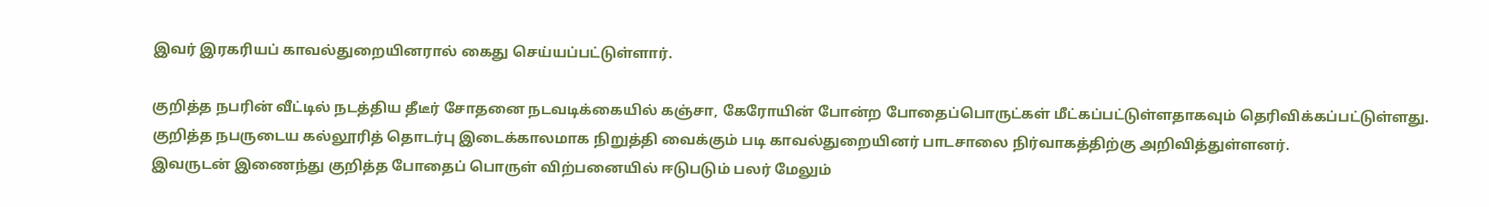இவர் இரகரியப் காவல்துறையினரால் கைது செய்யப்பட்டுள்ளார்.

குறித்த நபரின் வீட்டில் நடத்திய தீடீர் சோதனை நடவடிக்கையில் கஞ்சா, கேரோயின் போன்ற போதைப்பொருட்கள் மீட்கப்பட்டுள்ளதாகவும் தெரிவிக்கப்பட்டுள்ளது.
குறித்த நபருடைய கல்லூரித் தொடர்பு இடைக்காலமாக நிறுத்தி வைக்கும் படி காவல்துறையினர் பாடசாலை நிர்வாகத்திற்கு அறிவித்துள்ளனர்.
இவருடன் இணைந்து குறித்த போதைப் பொருள் விற்பனையில் ஈடுபடும் பலர் மேலும்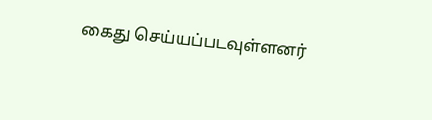கைது செய்யப்படவுள்ளனர்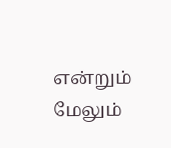என்றும் மேலும்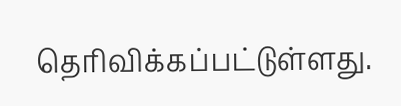தெரிவிக்கப்பட்டுள்ளது.